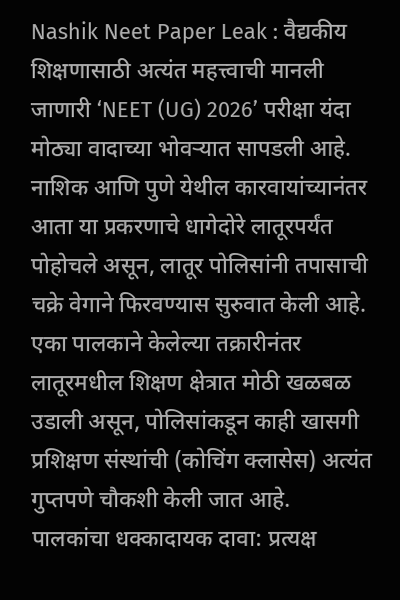Nashik Neet Paper Leak : वैद्यकीय शिक्षणासाठी अत्यंत महत्त्वाची मानली जाणारी ‘NEET (UG) 2026’ परीक्षा यंदा मोठ्या वादाच्या भोवऱ्यात सापडली आहे. नाशिक आणि पुणे येथील कारवायांच्यानंतर आता या प्रकरणाचे धागेदोरे लातूरपर्यंत पोहोचले असून, लातूर पोलिसांनी तपासाची चक्रे वेगाने फिरवण्यास सुरुवात केली आहे. एका पालकाने केलेल्या तक्रारीनंतर लातूरमधील शिक्षण क्षेत्रात मोठी खळबळ उडाली असून, पोलिसांकडून काही खासगी प्रशिक्षण संस्थांची (कोचिंग क्लासेस) अत्यंत गुप्तपणे चौकशी केली जात आहे.
पालकांचा धक्कादायक दावा: प्रत्यक्ष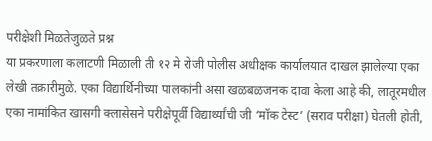परीक्षेशी मिळतेजुळते प्रश्न
या प्रकरणाला कलाटणी मिळाली ती १२ मे रोजी पोलीस अधीक्षक कार्यालयात दाखल झालेल्या एका लेखी तक्रारीमुळे. एका विद्यार्थिनीच्या पालकांनी असा खळबळजनक दावा केला आहे की, लातूरमधील एका नामांकित खासगी क्लासेसने परीक्षेपूर्वी विद्यार्थ्यांची जी ‘मॉक टेस्ट’ (सराव परीक्षा) घेतली होती,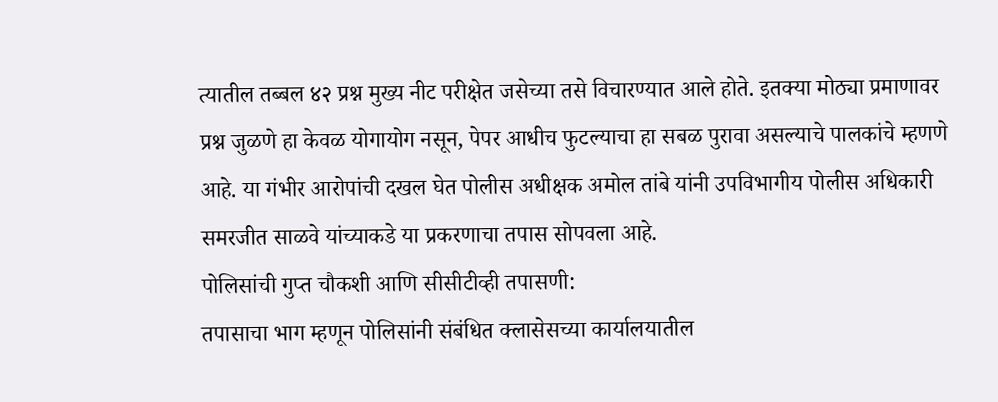त्यातील तब्बल ४२ प्रश्न मुख्य नीट परीक्षेत जसेच्या तसे विचारण्यात आले होते. इतक्या मोठ्या प्रमाणावर प्रश्न जुळणे हा केवळ योगायोग नसून, पेपर आधीच फुटल्याचा हा सबळ पुरावा असल्याचे पालकांचे म्हणणे आहे. या गंभीर आरोपांची दखल घेत पोलीस अधीक्षक अमोल तांबे यांनी उपविभागीय पोलीस अधिकारी समरजीत साळवे यांच्याकडे या प्रकरणाचा तपास सोपवला आहे.
पोलिसांची गुप्त चौकशी आणि सीसीटीव्ही तपासणी:
तपासाचा भाग म्हणून पोलिसांनी संबंधित क्लासेसच्या कार्यालयातील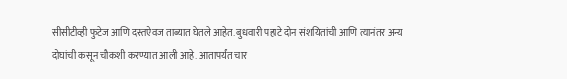सीसीटीव्ही फुटेज आणि दस्तऐवज ताब्यात घेतले आहेत. बुधवारी पहाटे दोन संशयितांची आणि त्यानंतर अन्य दोघांची कसून चौकशी करण्यात आली आहे. आतापर्यंत चार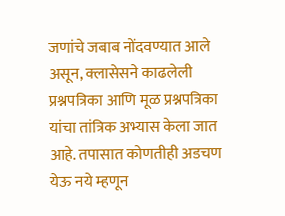जणांचे जबाब नोंदवण्यात आले असून, क्लासेसने काढलेली प्रश्नपत्रिका आणि मूळ प्रश्नपत्रिका यांचा तांत्रिक अभ्यास केला जात आहे. तपासात कोणतीही अडचण येऊ नये म्हणून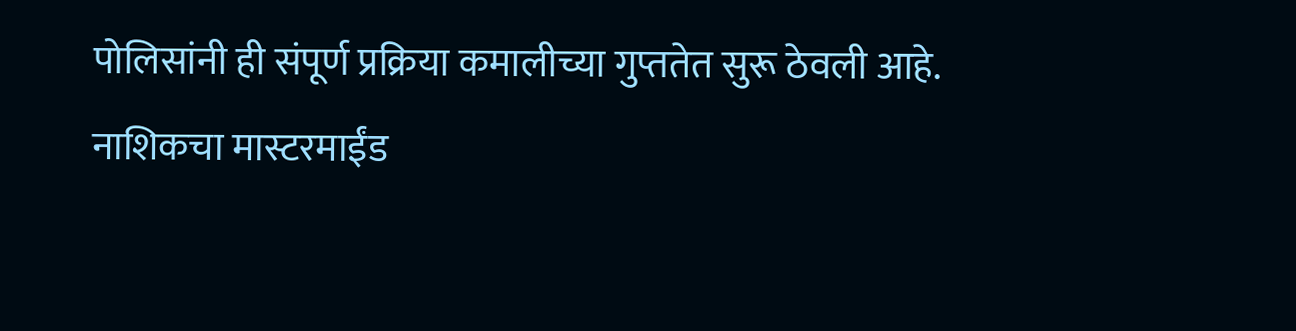पोलिसांनी ही संपूर्ण प्रक्रिया कमालीच्या गुप्ततेत सुरू ठेवली आहे.
नाशिकचा मास्टरमाईंड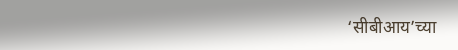‘सीबीआय’च्या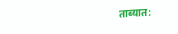ताब्यात: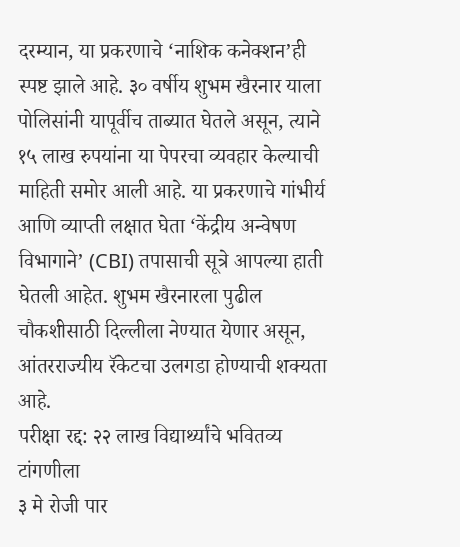दरम्यान, या प्रकरणाचे ‘नाशिक कनेक्शन’ही स्पष्ट झाले आहे. ३० वर्षीय शुभम खैरनार याला पोलिसांनी यापूर्वीच ताब्यात घेतले असून, त्याने १५ लाख रुपयांना या पेपरचा व्यवहार केल्याची माहिती समोर आली आहे. या प्रकरणाचे गांभीर्य आणि व्याप्ती लक्षात घेता ‘केंद्रीय अन्वेषण विभागाने’ (CBI) तपासाची सूत्रे आपल्या हाती घेतली आहेत. शुभम खैरनारला पुढील चौकशीसाठी दिल्लीला नेण्यात येणार असून, आंतरराज्यीय रॅकेटचा उलगडा होण्याची शक्यता आहे.
परीक्षा रद्द: २२ लाख विद्यार्थ्यांचे भवितव्य टांगणीला
३ मे रोजी पार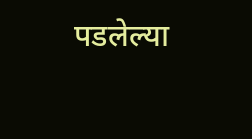पडलेल्या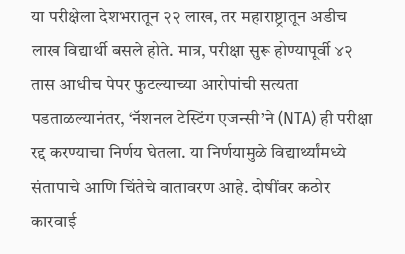या परीक्षेला देशभरातून २२ लाख, तर महाराष्ट्रातून अडीच लाख विद्यार्थी बसले होते. मात्र, परीक्षा सुरू होण्यापूर्वी ४२ तास आधीच पेपर फुटल्याच्या आरोपांची सत्यता पडताळल्यानंतर, ‘नॅशनल टेस्टिंग एजन्सी’ने (NTA) ही परीक्षा रद्द करण्याचा निर्णय घेतला. या निर्णयामुळे विद्यार्थ्यांमध्ये संतापाचे आणि चिंतेचे वातावरण आहे. दोषींवर कठोर कारवाई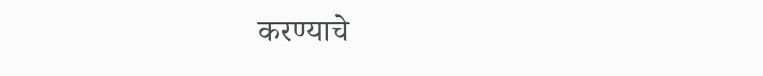करण्याचे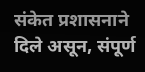संकेत प्रशासनाने दिले असून, संपूर्ण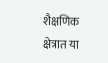शैक्षणिक क्षेत्रात या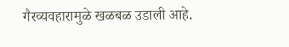गैरव्यवहारामुळे खळबळ उडाली आहे.